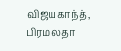விஜயகாந்த், பிரமலதா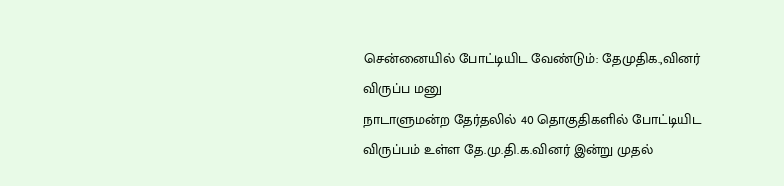சென்னையில் போட்டியிட வேண்டும்: தேமுதிக.,வினர் விருப்ப மனு
நாடாளுமன்ற தேர்தலில் 40 தொகுதிகளில் போட்டியிட விருப்பம் உள்ள தே.மு.தி.க.வினர் இன்று முதல்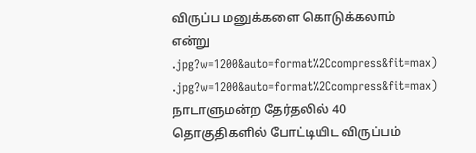விருப்ப மனுக்களை கொடுக்கலாம் என்று
.jpg?w=1200&auto=format%2Ccompress&fit=max)
.jpg?w=1200&auto=format%2Ccompress&fit=max)
நாடாளுமன்ற தேர்தலில் 40 தொகுதிகளில் போட்டியிட விருப்பம்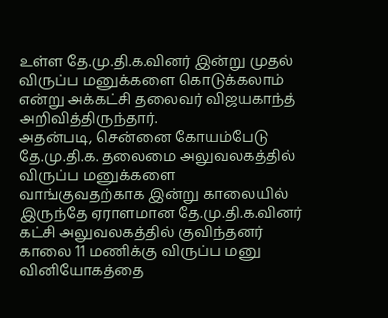உள்ள தே.மு.தி.க.வினர் இன்று முதல் விருப்ப மனுக்களை கொடுக்கலாம் என்று அக்கட்சி தலைவர் விஜயகாந்த் அறிவித்திருந்தார்.
அதன்படி, சென்னை கோயம்பேடு தே.மு.தி.க. தலைமை அலுவலகத்தில் விருப்ப மனுக்களை வாங்குவதற்காக இன்று காலையில் இருந்தே ஏராளமான தே.மு.தி.க.வினர் கட்சி அலுவலகத்தில் குவிந்தனர்
காலை 11 மணிக்கு விருப்ப மனு வினியோகத்தை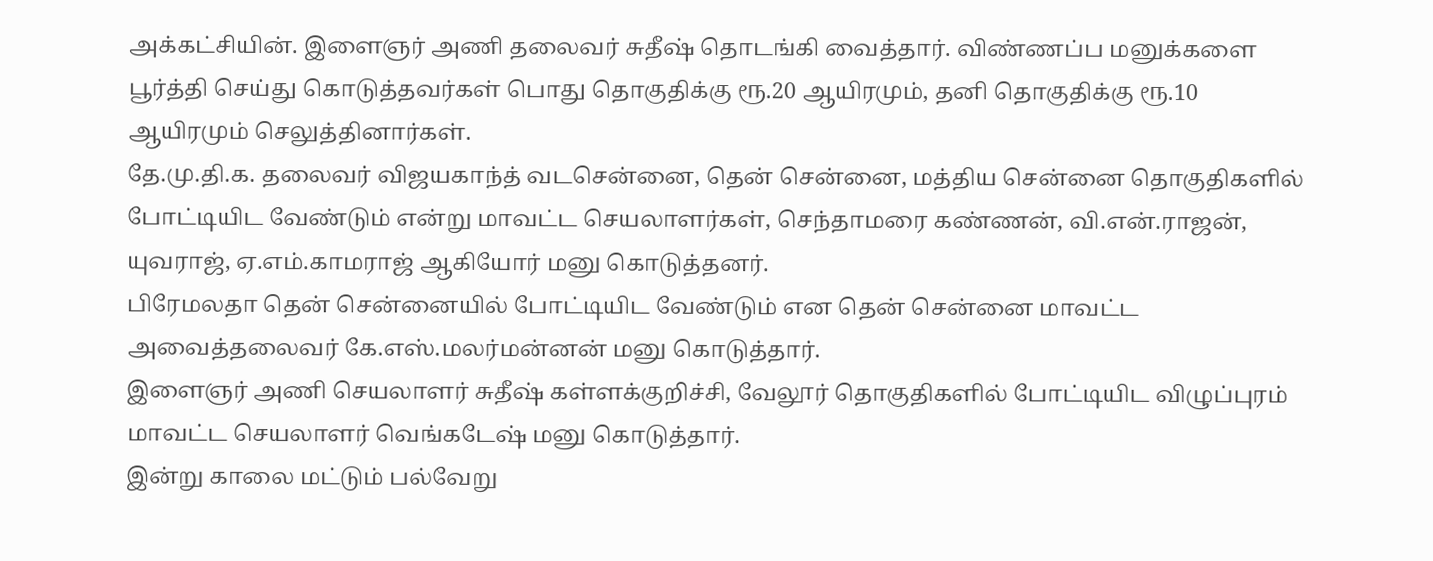அக்கட்சியின். இளைஞர் அணி தலைவர் சுதீஷ் தொடங்கி வைத்தார். விண்ணப்ப மனுக்களை பூர்த்தி செய்து கொடுத்தவர்கள் பொது தொகுதிக்கு ரூ.20 ஆயிரமும், தனி தொகுதிக்கு ரூ.10 ஆயிரமும் செலுத்தினார்கள்.
தே.மு.தி.க. தலைவர் விஜயகாந்த் வடசென்னை, தென் சென்னை, மத்திய சென்னை தொகுதிகளில் போட்டியிட வேண்டும் என்று மாவட்ட செயலாளர்கள், செந்தாமரை கண்ணன், வி.என்.ராஜன், யுவராஜ், ஏ.எம்.காமராஜ் ஆகியோர் மனு கொடுத்தனர்.
பிரேமலதா தென் சென்னையில் போட்டியிட வேண்டும் என தென் சென்னை மாவட்ட அவைத்தலைவர் கே.எஸ்.மலர்மன்னன் மனு கொடுத்தார்.
இளைஞர் அணி செயலாளர் சுதீஷ் கள்ளக்குறிச்சி, வேலூர் தொகுதிகளில் போட்டியிட விழுப்புரம் மாவட்ட செயலாளர் வெங்கடேஷ் மனு கொடுத்தார்.
இன்று காலை மட்டும் பல்வேறு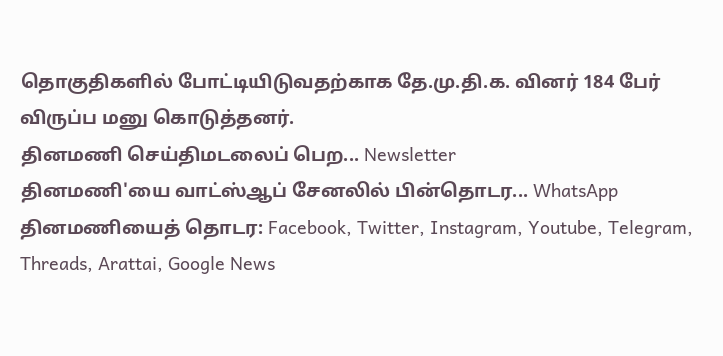தொகுதிகளில் போட்டியிடுவதற்காக தே.மு.தி.க. வினர் 184 பேர் விருப்ப மனு கொடுத்தனர்.
தினமணி செய்திமடலைப் பெற... Newsletter
தினமணி'யை வாட்ஸ்ஆப் சேனலில் பின்தொடர... WhatsApp
தினமணியைத் தொடர: Facebook, Twitter, Instagram, Youtube, Telegram, Threads, Arattai, Google News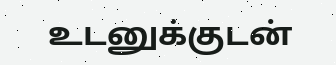உடனுக்குடன்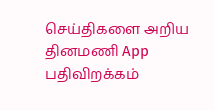செய்திகளை அறிய தினமணி App பதிவிறக்கம்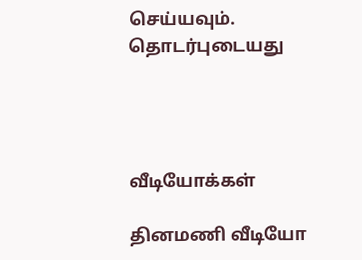செய்யவும்.
தொடர்புடையது




வீடியோக்கள்

தினமணி வீடியோ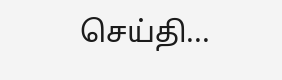செய்தி...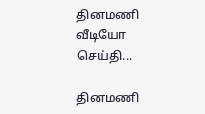தினமணி வீடியோ செய்தி...

தினமணி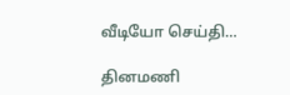வீடியோ செய்தி...

தினமணி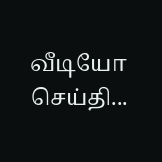வீடியோ செய்தி...